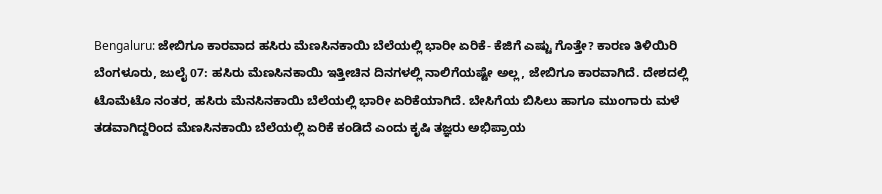Bengaluru: ಜೇಬಿಗೂ ಕಾರವಾದ ಹಸಿರು ಮೆಣಸಿನಕಾಯಿ ಬೆಲೆಯಲ್ಲಿ ಭಾರೀ ಏರಿಕೆ- ಕೆಜಿಗೆ ಎಷ್ಟು ಗೊತ್ತೇ? ಕಾರಣ ತಿಳಿಯಿರಿ
ಬೆಂಗಳೂರು, ಜುಲೈ 07: ಹಸಿರು ಮೆಣಸಿನಕಾಯಿ ಇತ್ತೀಚಿನ ದಿನಗಳಲ್ಲಿ ನಾಲಿಗೆಯಷ್ಟೇ ಅಲ್ಲ, ಜೇಬಿಗೂ ಕಾರವಾಗಿದೆ. ದೇಶದಲ್ಲಿ ಟೊಮೆಟೊ ನಂತರ, ಹಸಿರು ಮೆನಸಿನಕಾಯಿ ಬೆಲೆಯಲ್ಲಿ ಭಾರೀ ಏರಿಕೆಯಾಗಿದೆ. ಬೇಸಿಗೆಯ ಬಿಸಿಲು ಹಾಗೂ ಮುಂಗಾರು ಮಳೆ ತಡವಾಗಿದ್ದರಿಂದ ಮೆಣಸಿನಕಾಯಿ ಬೆಲೆಯಲ್ಲಿ ಏರಿಕೆ ಕಂಡಿದೆ ಎಂದು ಕೃಷಿ ತಜ್ಞರು ಅಭಿಪ್ರಾಯ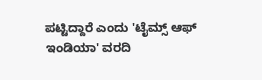ಪಟ್ಟಿದ್ದಾರೆ ಎಂದು 'ಟೈಮ್ಸ್ ಆಫ್ ಇಂಡಿಯಾ' ವರದಿ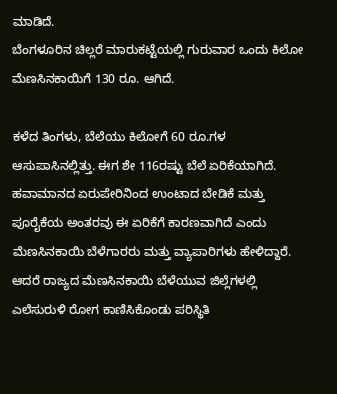ಮಾಡಿದೆ.
ಬೆಂಗಳೂರಿನ ಚಿಲ್ಲರೆ ಮಾರುಕಟ್ಟೆಯಲ್ಲಿ ಗುರುವಾರ ಒಂದು ಕಿಲೋ ಮೆಣಸಿನಕಾಯಿಗೆ 130 ರೂ. ಆಗಿದೆ.

ಕಳೆದ ತಿಂಗಳು, ಬೆಲೆಯು ಕಿಲೋಗೆ 60 ರೂ.ಗಳ ಆಸುಪಾಸಿನಲ್ಲಿತ್ತು. ಈಗ ಶೇ 116ರಷ್ಟು ಬೆಲೆ ಏರಿಕೆಯಾಗಿದೆ. ಹವಾಮಾನದ ಏರುಪೇರಿನಿಂದ ಉಂಟಾದ ಬೇಡಿಕೆ ಮತ್ತು ಪೂರೈಕೆಯ ಅಂತರವು ಈ ಏರಿಕೆಗೆ ಕಾರಣವಾಗಿದೆ ಎಂದು ಮೆಣಸಿನಕಾಯಿ ಬೆಳೆಗಾರರು ಮತ್ತು ವ್ಯಾಪಾರಿಗಳು ಹೇಳಿದ್ದಾರೆ. ಆದರೆ ರಾಜ್ಯದ ಮೆಣಸಿನಕಾಯಿ ಬೆಳೆಯುವ ಜಿಲ್ಲೆಗಳಲ್ಲಿ ಎಲೆಸುರುಳಿ ರೋಗ ಕಾಣಿಸಿಕೊಂಡು ಪರಿಸ್ಥಿತಿ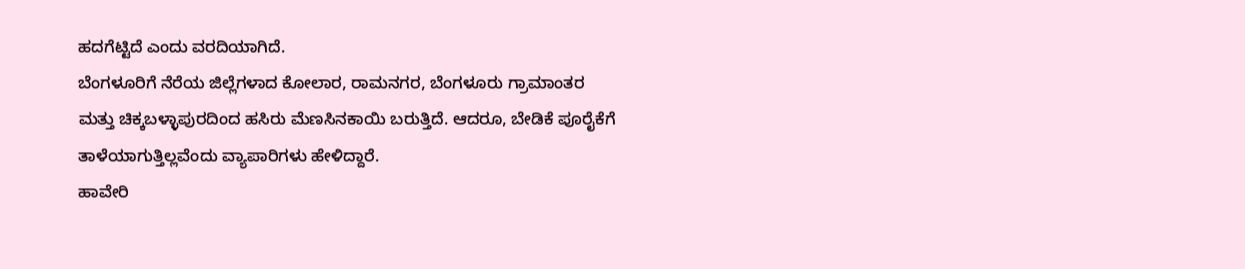ಹದಗೆಟ್ಟಿದೆ ಎಂದು ವರದಿಯಾಗಿದೆ.
ಬೆಂಗಳೂರಿಗೆ ನೆರೆಯ ಜಿಲ್ಲೆಗಳಾದ ಕೋಲಾರ, ರಾಮನಗರ, ಬೆಂಗಳೂರು ಗ್ರಾಮಾಂತರ ಮತ್ತು ಚಿಕ್ಕಬಳ್ಳಾಪುರದಿಂದ ಹಸಿರು ಮೆಣಸಿನಕಾಯಿ ಬರುತ್ತಿದೆ. ಆದರೂ, ಬೇಡಿಕೆ ಪೂರೈಕೆಗೆ ತಾಳೆಯಾಗುತ್ತಿಲ್ಲವೆಂದು ವ್ಯಾಪಾರಿಗಳು ಹೇಳಿದ್ದಾರೆ.
ಹಾವೇರಿ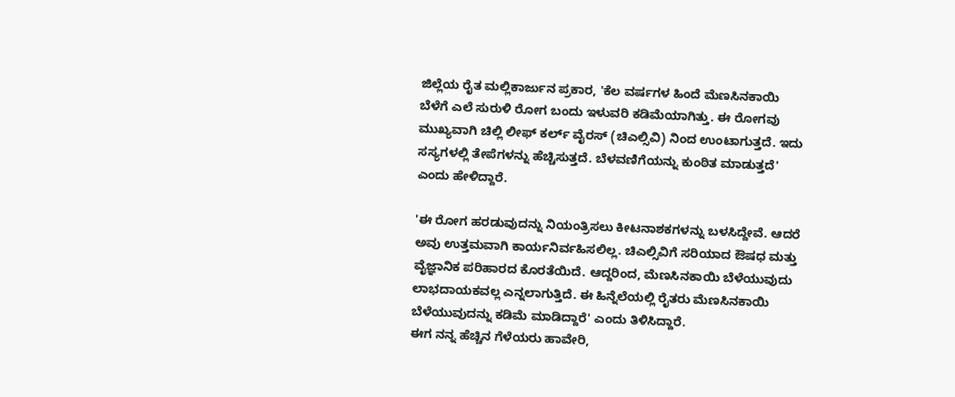ಜಿಲ್ಲೆಯ ರೈತ ಮಲ್ಲಿಕಾರ್ಜುನ ಪ್ರಕಾರ, 'ಕೆಲ ವರ್ಷಗಳ ಹಿಂದೆ ಮೆಣಸಿನಕಾಯಿ ಬೆಳೆಗೆ ಎಲೆ ಸುರುಳಿ ರೋಗ ಬಂದು ಇಳುವರಿ ಕಡಿಮೆಯಾಗಿತ್ತು. ಈ ರೋಗವು ಮುಖ್ಯವಾಗಿ ಚಿಲ್ಲಿ ಲೀಫ್ ಕರ್ಲ್ ವೈರಸ್ (ಚಿಎಲ್ಸಿವಿ) ನಿಂದ ಉಂಟಾಗುತ್ತದೆ. ಇದು ಸಸ್ಯಗಳಲ್ಲಿ ತೇಪೆಗಳನ್ನು ಹೆಚ್ಚಿಸುತ್ತದೆ. ಬೆಳವಣಿಗೆಯನ್ನು ಕುಂಠಿತ ಮಾಡುತ್ತದೆ' ಎಂದು ಹೇಳಿದ್ದಾರೆ.

'ಈ ರೋಗ ಹರಡುವುದನ್ನು ನಿಯಂತ್ರಿಸಲು ಕೀಟನಾಶಕಗಳನ್ನು ಬಳಸಿದ್ದೇವೆ. ಆದರೆ ಅವು ಉತ್ತಮವಾಗಿ ಕಾರ್ಯನಿರ್ವಹಿಸಲಿಲ್ಲ. ಚಿಎಲ್ಸಿವಿಗೆ ಸರಿಯಾದ ಔಷಧ ಮತ್ತು ವೈಜ್ಞಾನಿಕ ಪರಿಹಾರದ ಕೊರತೆಯಿದೆ. ಆದ್ದರಿಂದ, ಮೆಣಸಿನಕಾಯಿ ಬೆಳೆಯುವುದು ಲಾಭದಾಯಕವಲ್ಲ ಎನ್ನಲಾಗುತ್ತಿದೆ. ಈ ಹಿನ್ನೆಲೆಯಲ್ಲಿ ರೈತರು ಮೆಣಸಿನಕಾಯಿ ಬೆಳೆಯುವುದನ್ನು ಕಡಿಮೆ ಮಾಡಿದ್ದಾರೆ' ಎಂದು ತಿಳಿಸಿದ್ದಾರೆ.
ಈಗ ನನ್ನ ಹೆಚ್ಚಿನ ಗೆಳೆಯರು ಹಾವೇರಿ,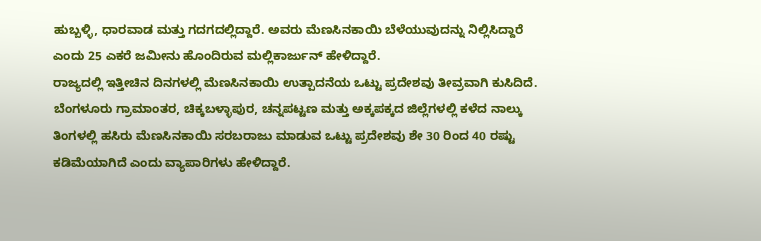ಹುಬ್ಬಳ್ಳಿ, ಧಾರವಾಡ ಮತ್ತು ಗದಗದಲ್ಲಿದ್ದಾರೆ. ಅವರು ಮೆಣಸಿನಕಾಯಿ ಬೆಳೆಯುವುದನ್ನು ನಿಲ್ಲಿಸಿದ್ದಾರೆ ಎಂದು 25 ಎಕರೆ ಜಮೀನು ಹೊಂದಿರುವ ಮಲ್ಲಿಕಾರ್ಜುನ್ ಹೇಳಿದ್ದಾರೆ.
ರಾಜ್ಯದಲ್ಲಿ ಇತ್ತೀಚಿನ ದಿನಗಳಲ್ಲಿ ಮೆಣಸಿನಕಾಯಿ ಉತ್ಪಾದನೆಯ ಒಟ್ಟು ಪ್ರದೇಶವು ತೀವ್ರವಾಗಿ ಕುಸಿದಿದೆ. ಬೆಂಗಳೂರು ಗ್ರಾಮಾಂತರ, ಚಿಕ್ಕಬಳ್ಳಾಪುರ, ಚನ್ನಪಟ್ಟಣ ಮತ್ತು ಅಕ್ಕಪಕ್ಕದ ಜಿಲ್ಲೆಗಳಲ್ಲಿ ಕಳೆದ ನಾಲ್ಕು ತಿಂಗಳಲ್ಲಿ ಹಸಿರು ಮೆಣಸಿನಕಾಯಿ ಸರಬರಾಜು ಮಾಡುವ ಒಟ್ಟು ಪ್ರದೇಶವು ಶೇ 30 ರಿಂದ 40 ರಷ್ಟು ಕಡಿಮೆಯಾಗಿದೆ ಎಂದು ವ್ಯಾಪಾರಿಗಳು ಹೇಳಿದ್ದಾರೆ.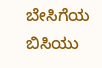ಬೇಸಿಗೆಯ ಬಿಸಿಯು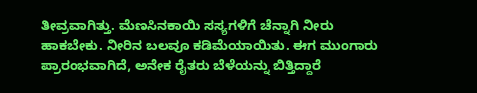ತೀವ್ರವಾಗಿತ್ತು. ಮೆಣಸಿನಕಾಯಿ ಸಸ್ಯಗಳಿಗೆ ಚೆನ್ನಾಗಿ ನೀರು ಹಾಕಬೇಕು. ನೀರಿನ ಬಲವೂ ಕಡಿಮೆಯಾಯಿತು. ಈಗ ಮುಂಗಾರು ಪ್ರಾರಂಭವಾಗಿದೆ, ಅನೇಕ ರೈತರು ಬೆಳೆಯನ್ನು ಬಿತ್ತಿದ್ದಾರೆ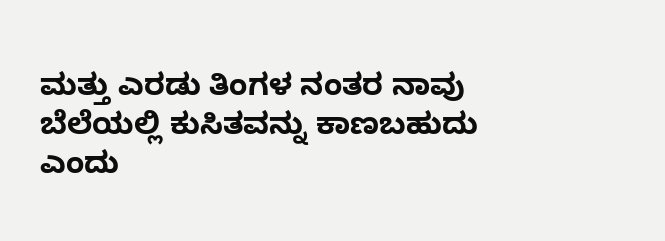ಮತ್ತು ಎರಡು ತಿಂಗಳ ನಂತರ ನಾವು ಬೆಲೆಯಲ್ಲಿ ಕುಸಿತವನ್ನು ಕಾಣಬಹುದು ಎಂದು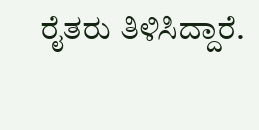ರೈತರು ತಿಳಿಸಿದ್ದಾರೆ.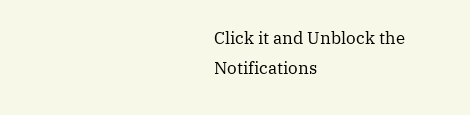Click it and Unblock the Notifications